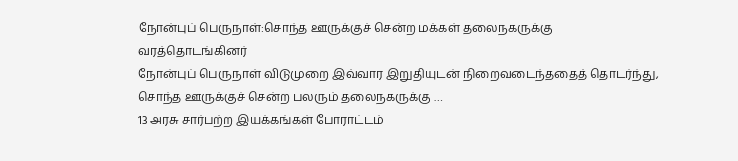நோன்புப் பெருநாள்:சொந்த ஊருக்குச் சென்ற மக்கள் தலைநகருக்கு வரத்தொடங்கினர்
நோன்புப் பெருநாள் விடுமுறை இவ்வார இறுதியுடன் நிறைவடைந்ததைத் தொடர்ந்து, சொந்த ஊருக்குச் சென்ற பலரும் தலைநகருக்கு …
13 அரசு சார்பற்ற இயக்கங்கள் போராட்டம்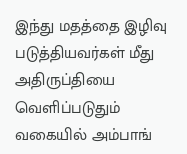இந்து மதத்தை இழிவு படுத்தியவர்கள் மீது அதிருப்தியை வெளிப்படுதும் வகையில் அம்பாங்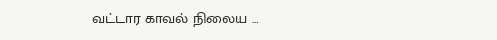வட்டார காவல் நிலைய …